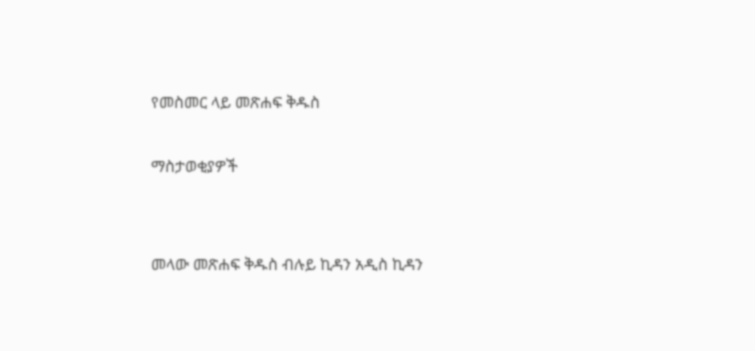የመስመር ላይ መጽሐፍ ቅዱስ

ማስታወቂያዎች


መላው መጽሐፍ ቅዱስ ብሉይ ኪዳን አዲስ ኪዳን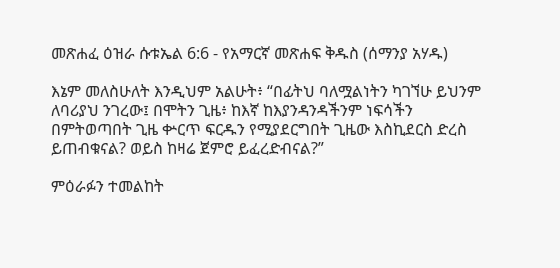መጽሐፈ ዕዝራ ሱቱኤል 6:6 - የአማርኛ መጽሐፍ ቅዱስ (ሰማንያ አሃዱ)

እኔም መለስሁለት እንዲህም አልሁት፥ “በፊትህ ባለሟልነትን ካገኘሁ ይህንም ለባሪያህ ንገረው፤ በሞትን ጊዜ፥ ከእኛ ከእያንዳንዳችንም ነፍሳችን በምትወጣበት ጊዜ ቍርጥ ፍርዱን የሚያደርግበት ጊዜው እስኪደርስ ድረስ ይጠብቁናል? ወይስ ከዛሬ ጀምሮ ይፈረድብናል?”

ምዕራፉን ተመልከት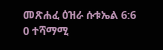መጽሐፈ ዕዝራ ሱቱኤል 6:6
0 ተሻማሚ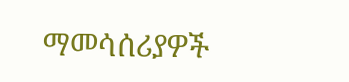ማመሳሰሪያዎች